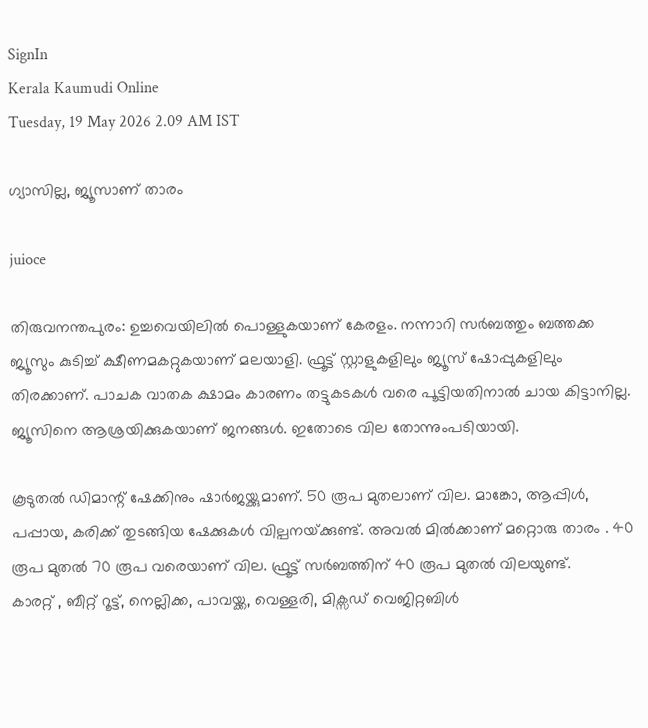SignIn
Kerala Kaumudi Online
Tuesday, 19 May 2026 2.09 AM IST

ഗ്യാസില്ല, ജ്യൂസാണ് താരം

juioce

തിരുവനന്തപുരം: ഉച്ചവെയിലിൽ പൊള്ളുകയാണ് കേരളം. നന്നാറി സർബത്തും ബത്തക്ക ജ്യൂസും കുടിച്ച് ക്ഷീണമകറ്റുകയാണ് മലയാളി. ഫ്രൂട്ട് സ്റ്റാളുകളിലും ജ്യൂസ് ഷോപ്പുകളിലും തിരക്കാണ്. പാചക വാതക ക്ഷാമം കാരണം തട്ടുകടകൾ വരെ പൂട്ടിയതിനാൽ ചായ കിട്ടാനില്ല. ജ്യൂസിനെ ആശ്രയിക്കുകയാണ് ജനങ്ങൾ. ഇതോടെ വില തോന്നുംപടിയായി.

കൂടുതൽ ഡിമാന്റ് ഷേക്കിനും ഷാർജയ്ക്കുമാണ്. 50 രൂപ മുതലാണ് വില. മാങ്കോ, ആപ്പിൾ, പപ്പായ, കരിക്ക് തുടങ്ങിയ ഷേക്കുകൾ വില്പനയ്‌ക്കുണ്ട്. അവൽ മിൽക്കാണ് മറ്റൊരു താരം . 40 രൂപ മുതൽ 70 രൂപ വരെയാണ് വില. ഫ്രൂട്ട് സർബത്തിന് 40 രൂപ മുതൽ വിലയുണ്ട്.
കാരറ്റ് , ബീറ്റ് റൂട്ട്, നെല്ലിക്ക, പാവയ്ക്ക, വെള്ളരി, മിക്സഡ് വെജിറ്റബിൾ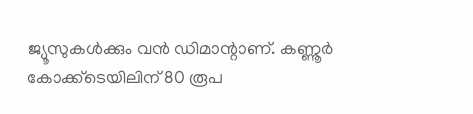ജ്യൂസുകൾക്കും വൻ ഡിമാന്റാണ്. കണ്ണൂർ കോക്ക്ടെയിലിന്‌ 80 രൂപ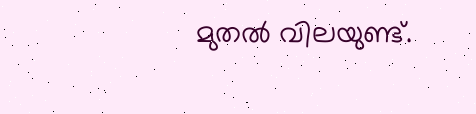മുതൽ വിലയുണ്ട്.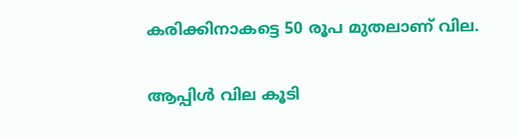കരിക്കിനാകട്ടെ 50 രൂപ മുതലാണ് വില.

ആപ്പിൾ വില കൂടി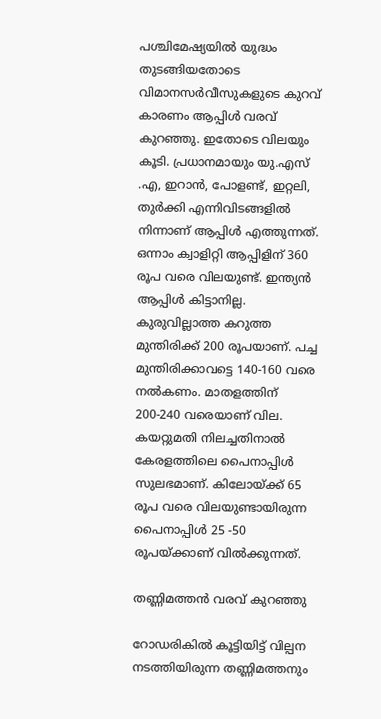പശ്ചിമേഷ്യയിൽ യുദ്ധം തുടങ്ങിയതോടെ വിമാനസർവീസുകളുടെ കുറവ് കാരണം ആപ്പിൾ വരവ് കുറഞ്ഞു. ഇതോടെ വിലയും കൂടി. പ്രധാനമായും യു.എസ് .എ, ഇറാൻ, പോളണ്ട്, ഇറ്റലി, തുർക്കി എന്നിവിടങ്ങളിൽ നിന്നാണ് ആപ്പിൾ എത്തുന്നത്. ഒന്നാം ക്വാളിറ്റി ആപ്പിളിന് 360 രൂപ വരെ വിലയുണ്ട്. ഇന്ത്യൻ ആപ്പിൾ കിട്ടാനില്ല.
കുരുവില്ലാത്ത കറുത്ത മുന്തിരിക്ക് 200 രൂപയാണ്. പച്ച മുന്തിരിക്കാവട്ടെ 140-160 വരെ നൽകണം. മാതളത്തിന് 200-240 വരെയാണ് വില. കയറ്റുമതി നിലച്ചതിനാൽ കേരളത്തിലെ പൈനാപ്പിൾ സുലഭമാണ്. കിലോയ്‌ക്ക് 65 രൂപ വരെ വിലയുണ്ടായിരുന്ന പൈനാപ്പിൾ 25 -50 രൂപയ്ക്കാണ് വിൽക്കുന്നത്.

തണ്ണിമത്തൻ വരവ് കുറഞ്ഞു

റോഡരികിൽ കൂട്ടിയിട്ട് വില്പന നടത്തിയിരുന്ന തണ്ണിമത്തനും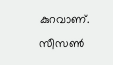കുറവാണ്. സീസൺ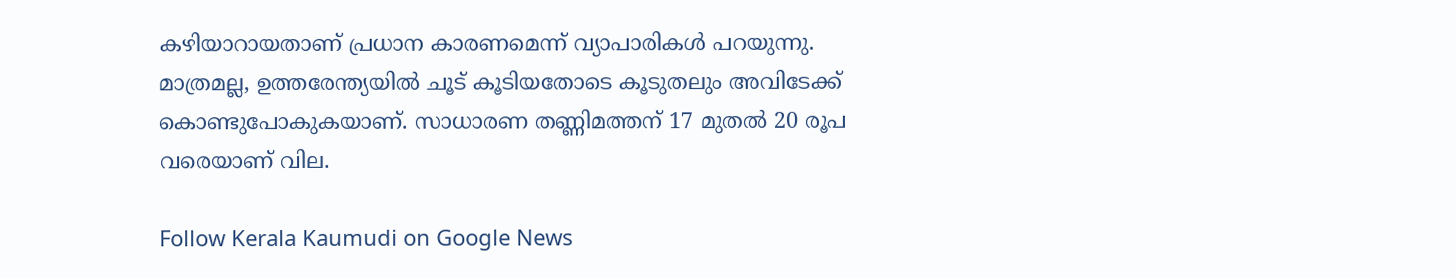കഴിയാറായതാണ് പ്രധാന കാരണമെന്ന് വ്യാപാരികൾ പറയുന്നു. മാത്രമല്ല, ഉത്തരേന്ത്യയിൽ ചൂട് കൂടിയതോടെ കൂടുതലും അവിടേക്ക് കൊണ്ടുപോകുകയാണ്. സാധാരണ തണ്ണിമത്തന് 17 മുതൽ 20 രൂപ വരെയാണ് വില.

Follow Kerala Kaumudi on Google News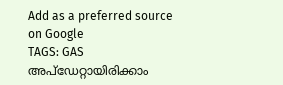Add as a preferred source on Google
TAGS: GAS
അപ്ഡേറ്റായിരിക്കാം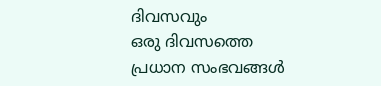ദിവസവും
ഒരു ദിവസത്തെ പ്രധാന സംഭവങ്ങൾ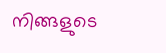നിങ്ങളുടെ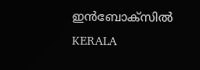ഇൻബോക്സിൽ
KERALA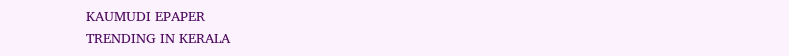KAUMUDI EPAPER
TRENDING IN KERALA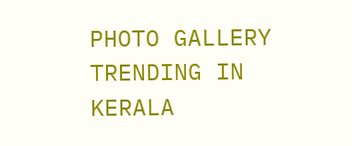PHOTO GALLERY
TRENDING IN KERALA